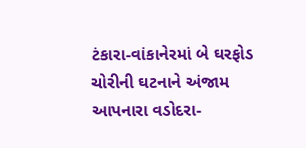ટંકારા-વાંકાનેરમાં બે ઘરફોડ ચોરીની ઘટનાને અંજામ આપનારા વડોદરા-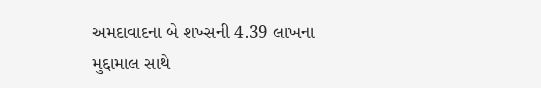અમદાવાદના બે શખ્સની 4.39 લાખના મુદ્દામાલ સાથે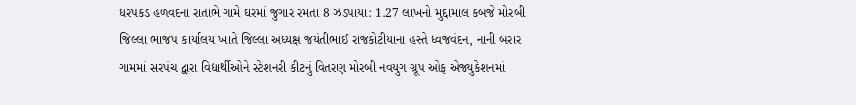ધરપકડ હળવદના રાતાભે ગામે ઘરમાં જુગાર રમતા 8 ઝડપાયા: 1.27 લાખનો મુદ્દામાલ કબજે મોરબી જિલ્લા ભાજપ કાર્યાલય ખાતે જિલ્લા અધ્યક્ષ જયંતીભાઈ રાજકોટીયાના હસ્તે ધ્વજવંદન, નાની બરાર ગામમાં સરપંચ દ્વારા વિદ્યાર્થીઓને સ્ટેશનરી કીટનું વિતરણ મોરબી નવયુગ ગ્રૂપ ઓફ એજ્યુકેશનમાં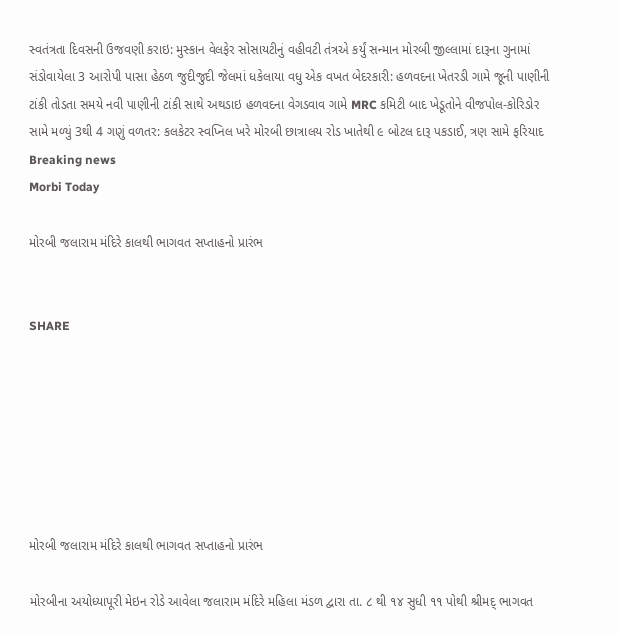સ્વતંત્રતા દિવસની ઉજવણી કરાઇ: મુસ્કાન વેલફેર સોસાયટીનું વહીવટી તંત્રએ કર્યું સન્માન મોરબી જીલ્લામાં દારૂના ગુનામાં સંડોવાયેલા 3 આરોપી પાસા હેઠળ જુદીજુદી જેલમાં ધકેલાયા વધુ એક વખત બેદરકારી: હળવદના ખેતરડી ગામે જૂની પાણીની ટાંકી તોડતા સમયે નવી પાણીની ટાંકી સાથે અથડાઇ હળવદના વેગડવાવ ગામે MRC કમિટી બાદ ખેડૂતોને વીજપોલ-કોરિડોર સામે મળ્યું 3થી 4 ગણું વળતર: કલકેટર સ્વપ્નિલ ખરે મોરબી છાત્રાલય રોડ ખાતેથી ૯ બોટલ દારૂ પકડાઈ, ત્રણ સામે ફરિયાદ
Breaking news
Morbi Today

મોરબી જલારામ મંદિરે કાલથી ભાગવત સપ્તાહનો પ્રારંભ


SHARE







મોરબી જલારામ મંદિરે કાલથી ભાગવત સપ્તાહનો પ્રારંભ

મોરબીના અયોધ્યાપૂરી મેઇન રોડે આવેલા જલારામ મંદિરે મહિલા મંડળ દ્વારા તા. ૮ થી ૧૪ સુધી ૧૧ પોથી શ્રીમદ્ ભાગવત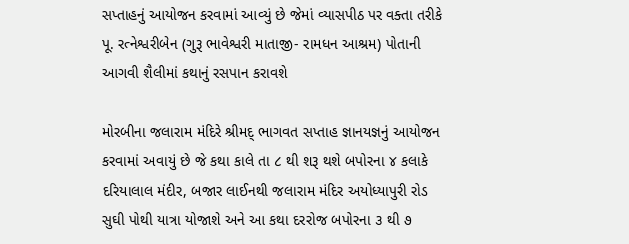સપ્તાહનું આયોજન કરવામાં આવ્યું છે જેમાં વ્યાસપીઠ પર વક્તા તરીકે પૂ. રત્નેશ્વરીબેન (ગુરૂ ભાવેશ્વરી માતાજી- રામધન આશ્રમ) પોતાની આગવી શૈલીમાં કથાનું રસપાન કરાવશે

મોરબીના જલારામ મંદિરે શ્રીમદ્ ભાગવત સપ્તાહ જ્ઞાનયજ્ઞનું આયોજન કરવામાં અવાયું છે જે કથા કાલે તા ૮ થી શરૂ થશે બપોરના ૪ કલાકે દરિયાલાલ મંદીર, બજાર લાઈનથી જલારામ મંદિર અયોધ્યાપુરી રોડ સુઘી પોથી યાત્રા યોજાશે અને આ કથા દરરોજ બપોરના ૩ થી ૭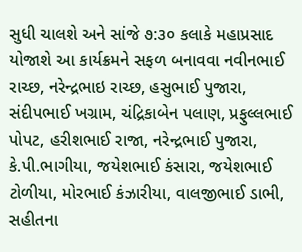સુધી ચાલશે અને સાંજે ૭:૩૦ કલાકે મહાપ્રસાદ યોજાશે આ કાર્યક્રમને સફળ બનાવવા નવીનભાઈ રાચ્છ, નરેન્દ્રભાઇ રાચ્છ, હસુભાઈ પુજારા, સંદીપભાઈ ખગ્રામ, ચંદ્રિકાબેન પલાણ, પ્રફુલ્લભાઈ પોપટ, હરીશભાઈ રાજા, નરેન્દ્રભાઈ પુજારા, કે.પી.ભાગીયા, જયેશભાઈ કંસારા, જયેશભાઈ ટોળીયા, મોરભાઈ કંઝારીયા, વાલજીભાઈ ડાભી, સહીતના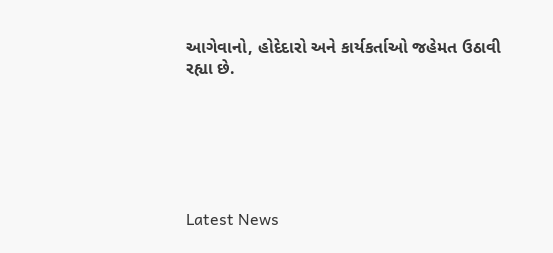આગેવાનો, હોદેદારો અને કાર્યકર્તાઓ જહેમત ઉઠાવી રહ્યા છે.






Latest News